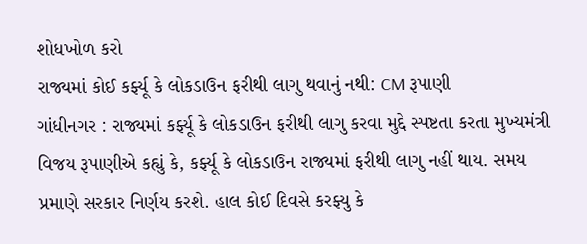શોધખોળ કરો
રાજ્યમાં કોઈ કર્ફ્યૂ કે લોકડાઉન ફરીથી લાગુ થવાનું નથી: CM રૂપાણી
ગાંધીનગર : રાજ્યમાં કર્ફ્યૂ કે લોકડાઉન ફરીથી લાગુ કરવા મુદ્દે સ્પષ્ટતા કરતા મુખ્યમંત્રી વિજય રૂપાણીએ કહ્યું કે, કર્ફ્યૂ કે લોકડાઉન રાજ્યમાં ફરીથી લાગુ નહીં થાય. સમય પ્રમાણે સરકાર નિર્ણય કરશે. હાલ કોઈ દિવસે કરફ્યુ કે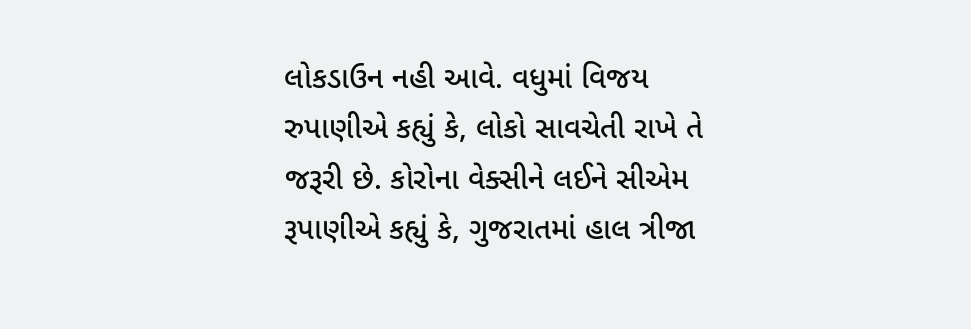લોકડાઉન નહી આવે. વધુમાં વિજય રુપાણીએ કહ્યું કે, લોકો સાવચેતી રાખે તે જરૂરી છે. કોરોના વેક્સીને લઈને સીએમ રૂપાણીએ કહ્યું કે, ગુજરાતમાં હાલ ત્રીજા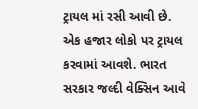ટ્રાયલ માં રસી આવી છે. એક હજાર લોકો પર ટ્રાયલ કરવામાં આવશે. ભારત સરકાર જલ્દી વેક્સિન આવે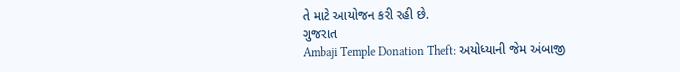તે માટે આયોજન કરી રહી છે.
ગુજરાત
Ambaji Temple Donation Theft: અયોધ્યાની જેમ અંબાજી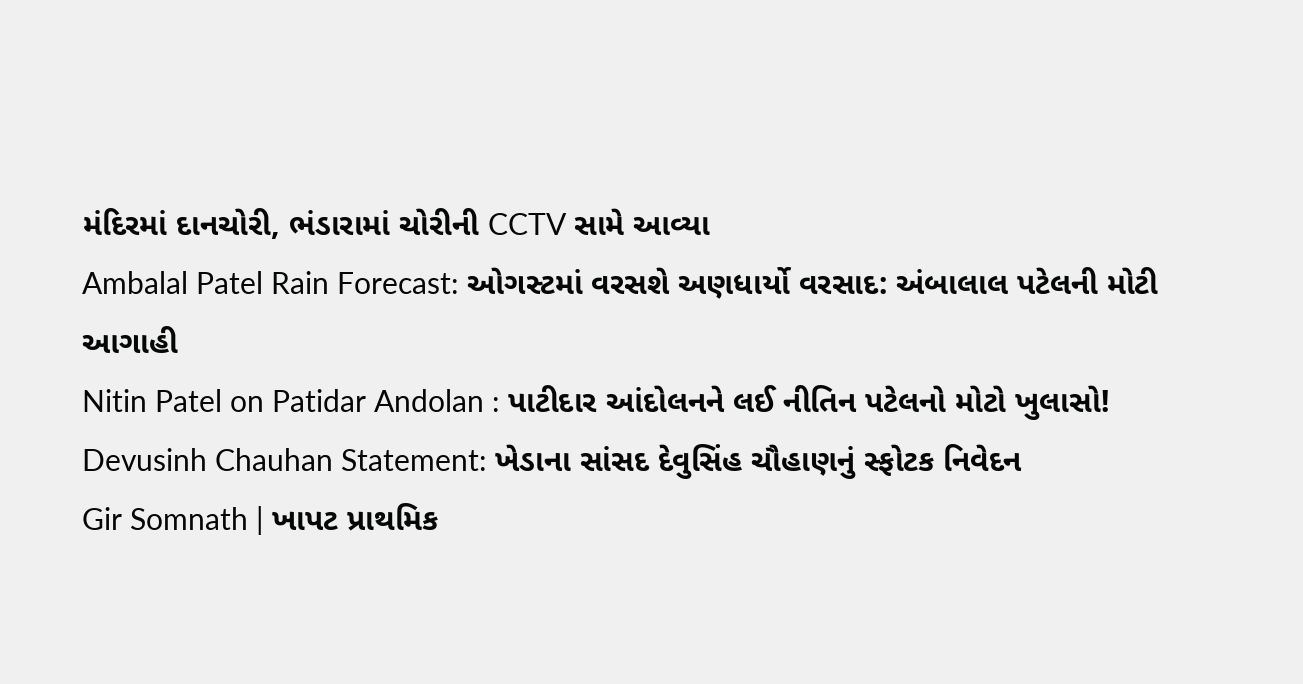મંદિરમાં દાનચોરી, ભંડારામાં ચોરીની CCTV સામે આવ્યા
Ambalal Patel Rain Forecast: ઓગસ્ટમાં વરસશે અણધાર્યો વરસાદ: અંબાલાલ પટેલની મોટી આગાહી
Nitin Patel on Patidar Andolan : પાટીદાર આંદોલનને લઈ નીતિન પટેલનો મોટો ખુલાસો!
Devusinh Chauhan Statement: ખેડાના સાંસદ દેવુસિંહ ચૌહાણનું સ્ફોટક નિવેદન
Gir Somnath | ખાપટ પ્રાથમિક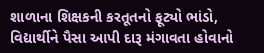શાળાના શિક્ષકની કરતૂતનો ફૂટ્યો ભાંડો, વિદ્યાર્થીને પૈસા આપી દારૂ મંગાવતા હોવાનો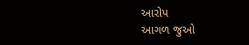આરોપ
આગળ જુઓ